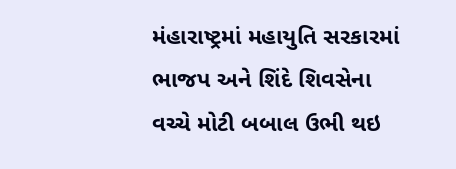મંહારાષ્ટ્રમાં મહાયુતિ સરકારમાં ભાજપ અને શિંદે શિવસેના વચ્ચે મોટી બબાલ ઉભી થઇ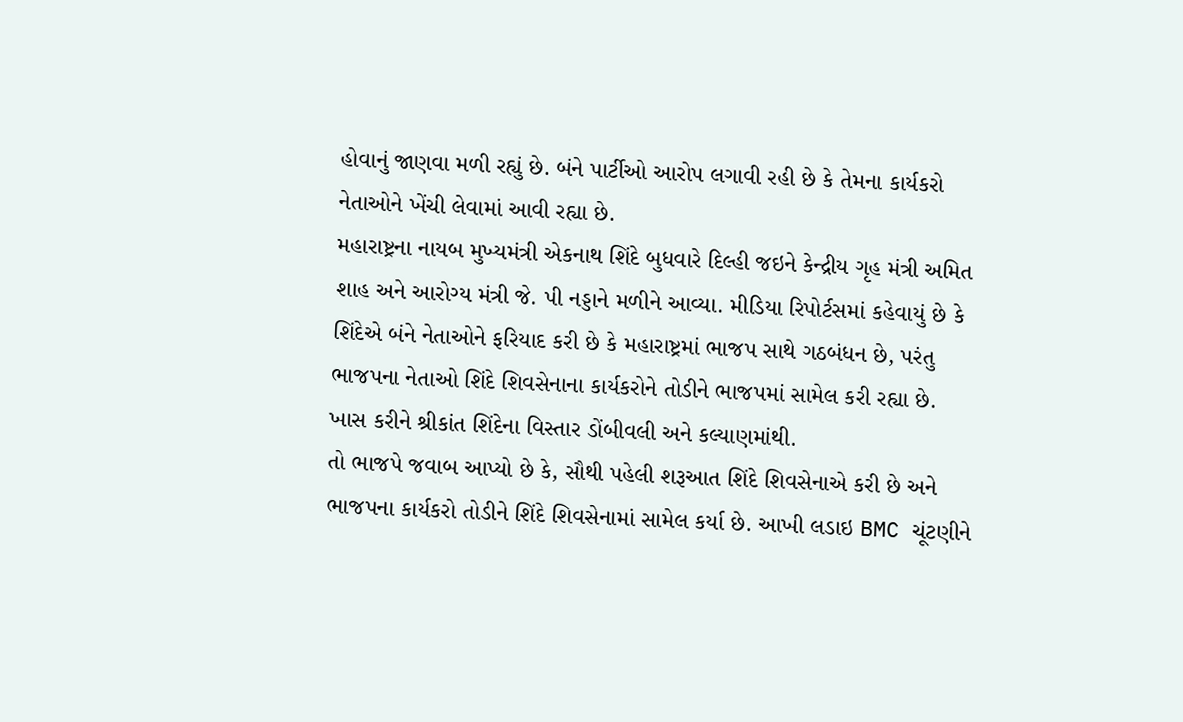હોવાનું જાણવા મળી રહ્યું છે. બંને પાર્ટીઓ આરોપ લગાવી રહી છે કે તેમના કાર્યકરો નેતાઓને ખેંચી લેવામાં આવી રહ્યા છે.
મહારાષ્ટ્રના નાયબ મુખ્યમંત્રી એકનાથ શિંદે બુધવારે દિલ્હી જઇને કેન્દ્રીય ગૃહ મંત્રી અમિત શાહ અને આરોગ્ય મંત્રી જે. પી નડ્ડાને મળીને આવ્યા. મીડિયા રિપોર્ટસમાં કહેવાયું છે કે શિંદેએ બંને નેતાઓને ફરિયાદ કરી છે કે મહારાષ્ટ્રમાં ભાજપ સાથે ગઠબંધન છે, પરંતુ ભાજપના નેતાઓ શિંદે શિવસેનાના કાર્યકરોને તોડીને ભાજપમાં સામેલ કરી રહ્યા છે. ખાસ કરીને શ્રીકાંત શિંદેના વિસ્તાર ડોંબીવલી અને કલ્યાણમાંથી.
તો ભાજપે જવાબ આપ્યો છે કે, સૌથી પહેલી શરૂઆત શિંદે શિવસેનાએ કરી છે અને ભાજપના કાર્યકરો તોડીને શિંદે શિવસેનામાં સામેલ કર્યા છે. આખી લડાઇ BMC ચૂંટણીને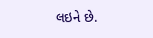લઇને છે.